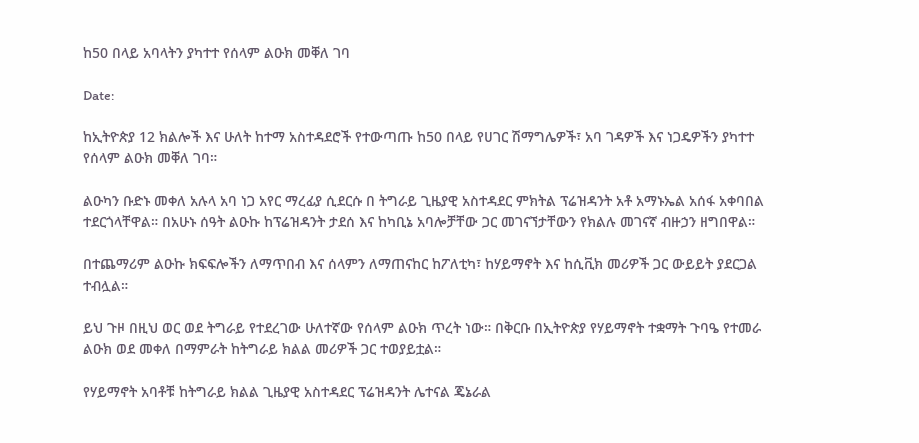ከ50 በላይ አባላትን ያካተተ የሰላም ልዑክ መቐለ ገባ

Date:

ከኢትዮጵያ 12 ክልሎች እና ሁለት ከተማ አስተዳደሮች የተውጣጡ ከ50 በላይ የሀገር ሽማግሌዎች፣ አባ ገዳዎች እና ነጋዴዎችን ያካተተ የሰላም ልዑክ መቐለ ገባ።

ልዑካን ቡድኑ መቀለ አሉላ አባ ነጋ አየር ማረፊያ ሲደርሱ በ ትግራይ ጊዜያዊ አስተዳደር ምክትል ፕሬዝዳንት አቶ አማኑኤል አሰፋ አቀባበል ተደርጎላቸዋል። በአሁኑ ሰዓት ልዑኩ ከፕሬዝዳንት ታደሰ እና ከካቢኔ አባሎቻቸው ጋር መገናኘታቸውን የክልሉ መገናኛ ብዙኃን ዘግበዋል።

በተጨማሪም ልዑኩ ክፍፍሎችን ለማጥበብ እና ሰላምን ለማጠናከር ከፖለቲካ፣ ከሃይማኖት እና ከሲቪክ መሪዎች ጋር ውይይት ያደርጋል ተብሏል።

ይህ ጉዞ በዚህ ወር ወደ ትግራይ የተደረገው ሁለተኛው የሰላም ልዑክ ጥረት ነው። በቅርቡ በኢትዮጵያ የሃይማኖት ተቋማት ጉባዔ የተመራ ልዑክ ወደ መቀለ በማምራት ከትግራይ ክልል መሪዎች ጋር ተወያይቷል።

የሃይማኖት አባቶቹ ከትግራይ ክልል ጊዜያዊ አስተዳደር ፕሬዝዳንት ሌተናል ጄኔራል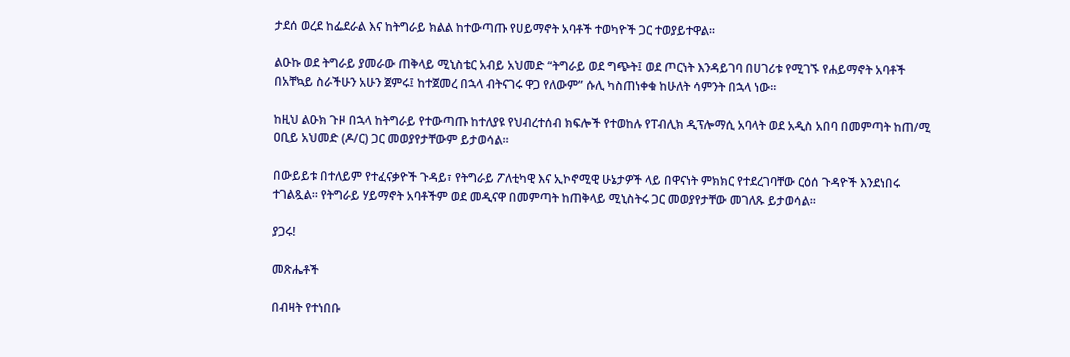ታደሰ ወረደ ከፌደራል እና ከትግራይ ክልል ከተውጣጡ የሀይማኖት አባቶች ተወካዮች ጋር ተወያይተዋል።

ልዑኩ ወደ ትግራይ ያመራው ጠቅላይ ሚኒስቴር አብይ አህመድ “ትግራይ ወደ ግጭት፤ ወደ ጦርነት እንዳይገባ በሀገሪቱ የሚገኙ የሐይማኖት አባቶች በአቸኳይ ስራችሁን አሁን ጀምሩ፤ ከተጀመረ በኋላ ብትናገሩ ዋጋ የለውም” ሱሊ ካስጠነቀቁ ከሁለት ሳምንት በኋላ ነው።

ከዚህ ልዑክ ጉዞ በኋላ ከትግራይ የተውጣጡ ከተለያዩ የህብረተሰብ ክፍሎች የተወከሉ የፐብሊክ ዲፕሎማሲ አባላት ወደ አዲስ አበባ በመምጣት ከጠ/ሚ ዐቢይ አህመድ (ዶ/ር) ጋር መወያየታቸውም ይታወሳል።

በውይይቱ በተለይም የተፈናቃዮች ጉዳይ፣ የትግራይ ፖለቲካዊ እና ኢኮኖሚዊ ሁኔታዎች ላይ በዋናነት ምክክር የተደረገባቸው ርዕሰ ጉዳዮች እንደነበሩ ተገልጿል። የትግራይ ሃይማኖት አባቶችም ወደ መዲናዋ በመምጣት ከጠቅላይ ሚኒስትሩ ጋር መወያየታቸው መገለጹ ይታወሳል።

ያጋሩ!

መጽሔቶች

በብዛት የተነበቡ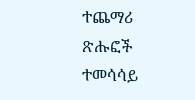ተጨማሪ ጽሑፎች
ተመሳሳይ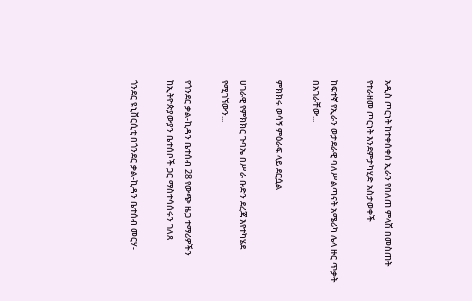አዲስ ጦርነት ከተቀሰቀሰ ኢራን የበለጠ ምላሽ በመስጠት የተራዘመ ጦርነት እንደምታካሂድ አስታወቀች

ከፍተኛ የኢራን ወታደራዊ ባለሥልጣናት አሜሪካ ሌላ ዙር ጥቃት በአገራቸው...

ምክክሩ ወሳኝ ምዕራፍ ላይ ደርሷል

ሀገራዊ የምክክር ጉባኤ በሥራ ቡድን ደረጃ እየተካሄደ የሚገኘውን...

የጎንደር ቃል-ኪዳን ቤተሰብ 28 የውጭ ዜጋ ተማሪዎችን ከኢትዮጵያውያን ቤተሰቦች ጋር ማስተሳሰሩን ገለጸ

ጎንደር ዩኒቨርሲቲ በጎንደር ቃል-ኪዳን ቤተሰብ መርሃ-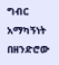ግብር አማካኝነት በዘንድሮው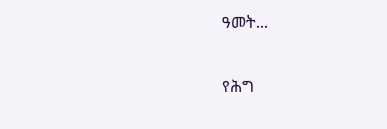ዓመት...

የሕግ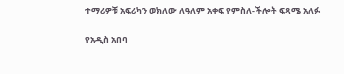ተማሪዎቹ አፍሪካን ወክለው ለዓለም አቀፍ የምስለ-ችሎት ፍጻሜ አለፉ

የአዲስ አበባ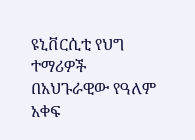ዩኒቨርሲቲ የህግ ተማሪዎች በአህጉራዊው የዓለም አቀፍ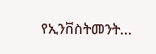የኢንቨስትመንት...